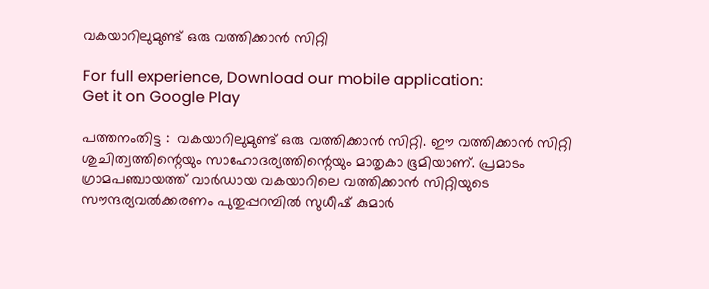വകയാറിലുമുണ്ട്‌ ഒരു വത്തിക്കാന്‍ സിറ്റി

For full experience, Download our mobile application:
Get it on Google Play

പത്തനംതിട്ട :  വകയാറിലുമുണ്ട്‌ ഒരു വത്തിക്കാന്‍ സിറ്റി. ഈ വത്തിക്കാന്‍ സിറ്റി ശുചിത്വത്തിന്റെയും സാഹോദര്യത്തിന്റെയും മാതൃകാ ഭൂമിയാണ്‌. പ്രമാടം ഗ്രാമപഞ്ചായത്ത്‌ വാര്‍ഡായ വകയാറിലെ വത്തിക്കാന്‍ സിറ്റിയുടെ സൗന്ദര്യവല്‍ക്കരണം പുതുപ്പറമ്പില്‍ സുധീഷ്‌ കുമാര്‍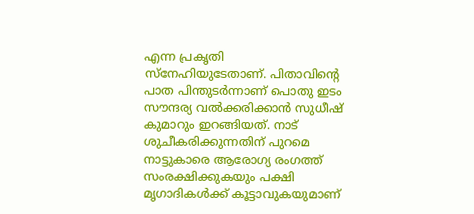എന്ന പ്രകൃതി സ്‌നേഹിയുടേതാണ്‌. പിതാവിന്റെ പാത പിന്തുടര്‍ന്നാണ്‌ പൊതു ഇടം സൗന്ദര്യ വല്‍ക്കരിക്കാന്‍ സുധീഷ്‌ കുമാറും ഇറങ്ങിയത്‌. നാട്‌ ശുചീകരിക്കുന്നതിന്‌ പുറമെ നാട്ടുകാരെ ആരോഗ്യ രംഗത്ത്‌ സംരക്ഷിക്കുകയും പക്ഷി മൃഗാദികള്‍ക്ക്‌ കൂട്ടാവുകയുമാണ്‌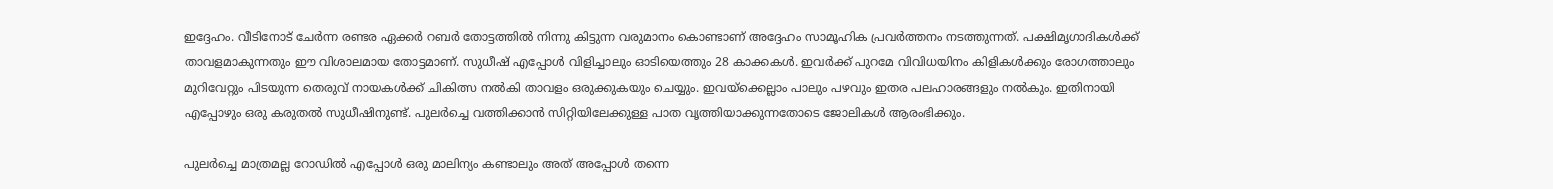ഇദ്ദേഹം. വീടിനോട്‌ ചേര്‍ന്ന രണ്ടര ഏക്കര്‍ റബര്‍ തോട്ടത്തില്‍ നിന്നു കിട്ടുന്ന വരുമാനം കൊണ്ടാണ്‌ അദ്ദേഹം സാമൂഹിക പ്രവര്‍ത്തനം നടത്തുന്നത്‌. പക്ഷിമൃഗാദികള്‍ക്ക്‌ താവളമാകുന്നതും ഈ വിശാലമായ തോട്ടമാണ്‌. സുധീഷ്‌ എപ്പോള്‍ വിളിച്ചാലും ഓടിയെത്തും 28 കാക്കകള്‍. ഇവര്‍ക്ക്‌ പുറമേ വിവിധയിനം കിളികള്‍ക്കും രോഗത്താലും മുറിവേറ്റും പിടയുന്ന തെരുവ്‌ നായകള്‍ക്ക്‌ ചികിത്സ നല്‍കി താവളം ഒരുക്കുകയും ചെയ്യും. ഇവയ്‌ക്കെല്ലാം പാലും പഴവും ഇതര പലഹാരങ്ങളും നല്‍കും. ഇതിനായി എപ്പോഴും ഒരു കരുതല്‍ സുധീഷിനുണ്ട്‌. പുലര്‍ച്ചെ വത്തിക്കാന്‍ സിറ്റിയിലേക്കുള്ള പാത വൃത്തിയാക്കുന്നതോടെ ജോലികള്‍ ആരംഭിക്കും.

പുലര്‍ച്ചെ മാത്രമല്ല റോഡില്‍ എപ്പോള്‍ ഒരു മാലിന്യം കണ്ടാലും അത്‌ അപ്പോള്‍ തന്നെ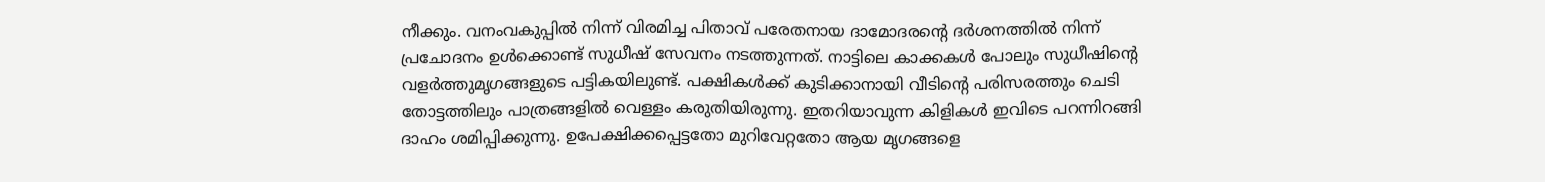നീക്കും. വനംവകുപ്പില്‍ നിന്ന്‌ വിരമിച്ച പിതാവ്‌ പരേതനായ ദാമോദരന്‍റെ ദര്‍ശനത്തില്‍ നിന്ന്‌ പ്രചോദനം ഉള്‍ക്കൊണ്ട്‌ സുധീഷ്‌ സേവനം നടത്തുന്നത്‌. നാട്ടിലെ കാക്കകള്‍ പോലും സുധീഷിന്റെ വളര്‍ത്തുമൃഗങ്ങളുടെ പട്ടികയിലുണ്ട്‌. പക്ഷികള്‍ക്ക്‌ കുടിക്കാനായി വീടിന്റെ പരിസരത്തും ചെടി തോട്ടത്തിലും പാത്രങ്ങളില്‍ വെള്ളം കരുതിയിരുന്നു. ഇതറിയാവുന്ന കിളികള്‍ ഇവിടെ പറന്നിറങ്ങി ദാഹം ശമിപ്പിക്കുന്നു. ഉപേക്ഷിക്കപ്പെട്ടതോ മുറിവേറ്റതോ ആയ മൃഗങ്ങളെ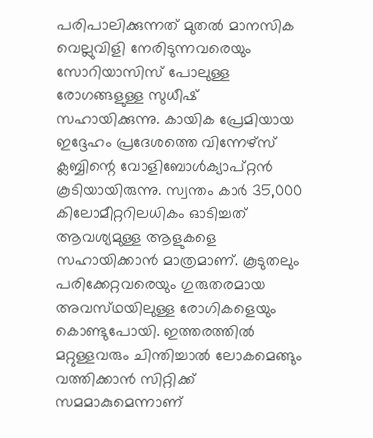പരിപാലിക്കുന്നത്‌ മുതല്‍ മാനസിക വെല്ലുവിളി നേരിടുന്നവരെയും സോറിയാസിസ്‌ പോലുള്ള രോഗങ്ങളുള്ള സുധീഷ്‌ സഹായിക്കുന്നു. കായിക പ്രേമിയായ ഇദ്ദേഹം പ്രദേശത്തെ വിന്നേഴ്‌സ് ക്ലബ്ബിന്റെ വോളിബോള്‍ക്യാപ്‌റ്റന്‍ കൂടിയായിരുന്നു. സ്വന്തം കാര്‍ 35,000 കിലോമീറ്ററിലധികം ഓടിച്ചത്‌ ആവശ്യമുള്ള ആളുകളെ സഹായിക്കാന്‍ മാത്രമാണ്‌. കൂടുതലും പരിക്കേറ്റവരെയും ഗുരുതരമായ അവസ്‌ഥയിലുള്ള രോഗികളെയും കൊണ്ടുപോയി. ഇത്തരത്തില്‍ മറ്റുള്ളവരും ചിന്തിച്ചാല്‍ ലോകമെങ്ങും വത്തിക്കാന്‍ സിറ്റിക്ക്‌ സമമാകുമെന്നാണ്‌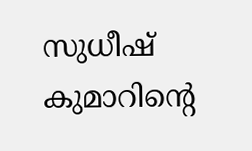സുധീഷ്‌ കുമാറിന്റെ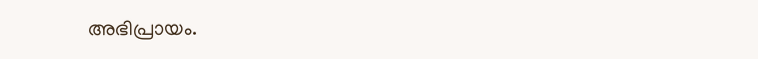അഭിപ്രായം.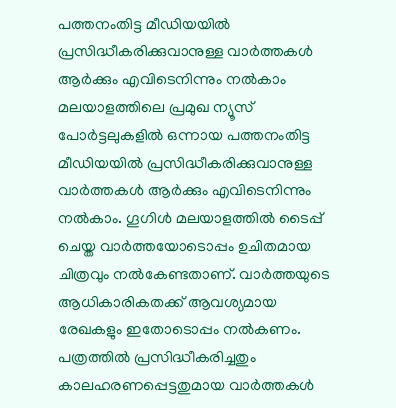പത്തനംതിട്ട മീഡിയയില്‍ പ്രസിദ്ധീകരിക്കുവാനുള്ള വാര്‍ത്തകള്‍ ആര്‍ക്കും എവിടെനിന്നും നല്‍കാം
മലയാളത്തിലെ പ്രമുഖ ന്യൂസ് പോര്‍ട്ടലുകളില്‍ ഒന്നായ പത്തനംതിട്ട മീഡിയയില്‍ പ്രസിദ്ധീകരിക്കുവാനുള്ള വാര്‍ത്തകള്‍ ആര്‍ക്കും എവിടെനിന്നും നല്‍കാം. ഗൂഗിള്‍ മലയാളത്തില്‍ ടൈപ്പ് ചെയ്ത വാര്‍ത്തയോടൊപ്പം ഉചിതമായ ചിത്രവും നല്‍കേണ്ടതാണ്. വാര്‍ത്തയുടെ ആധികാരികതക്ക് ആവശ്യമായ രേഖകളും ഇതോടൊപ്പം നല്‍കണം. പത്രത്തില്‍ പ്രസിദ്ധീകരിച്ചതും കാലഹരണപ്പെട്ടതുമായ വാര്‍ത്തകള്‍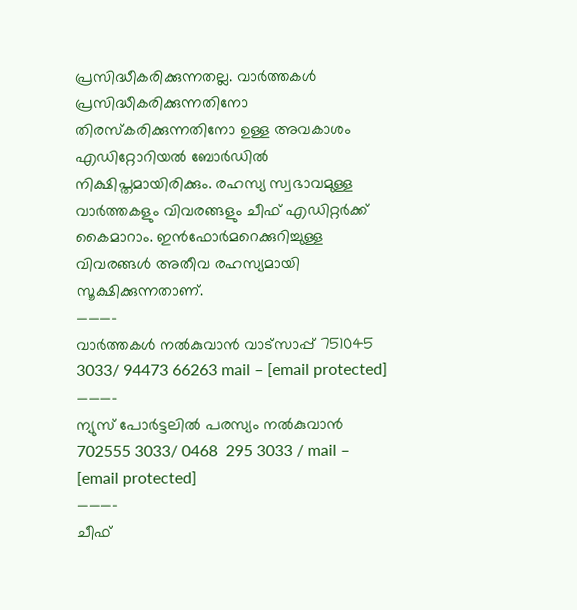പ്രസിദ്ധീകരിക്കുന്നതല്ല. വാര്‍ത്തകള്‍ പ്രസിദ്ധീകരിക്കുന്നതിനോ തിരസ്കരിക്കുന്നതിനോ ഉള്ള അവകാശം  എഡിറ്റോറിയല്‍ ബോര്‍ഡില്‍ നിക്ഷിപ്തമായിരിക്കും. രഹസ്യ സ്വഭാവമുള്ള വാര്‍ത്തകളും വിവരങ്ങളും ചീഫ് എഡിറ്റര്‍ക്ക് കൈമാറാം. ഇന്‍ഫോര്‍മറെക്കുറിച്ചുള്ള വിവരങ്ങള്‍ അതീവ രഹസ്യമായി സൂക്ഷിക്കുന്നതാണ്.
———–
വാര്‍ത്തകള്‍ നല്‍കുവാന്‍ വാട്സാപ്പ് 751045 3033/ 94473 66263 mail – [email protected]
———–
ന്യുസ് പോര്‍ട്ടലില്‍ പരസ്യം നല്‍കുവാന്‍   702555 3033/ 0468  295 3033 / mail – [email protected]
———-
ചീഫ്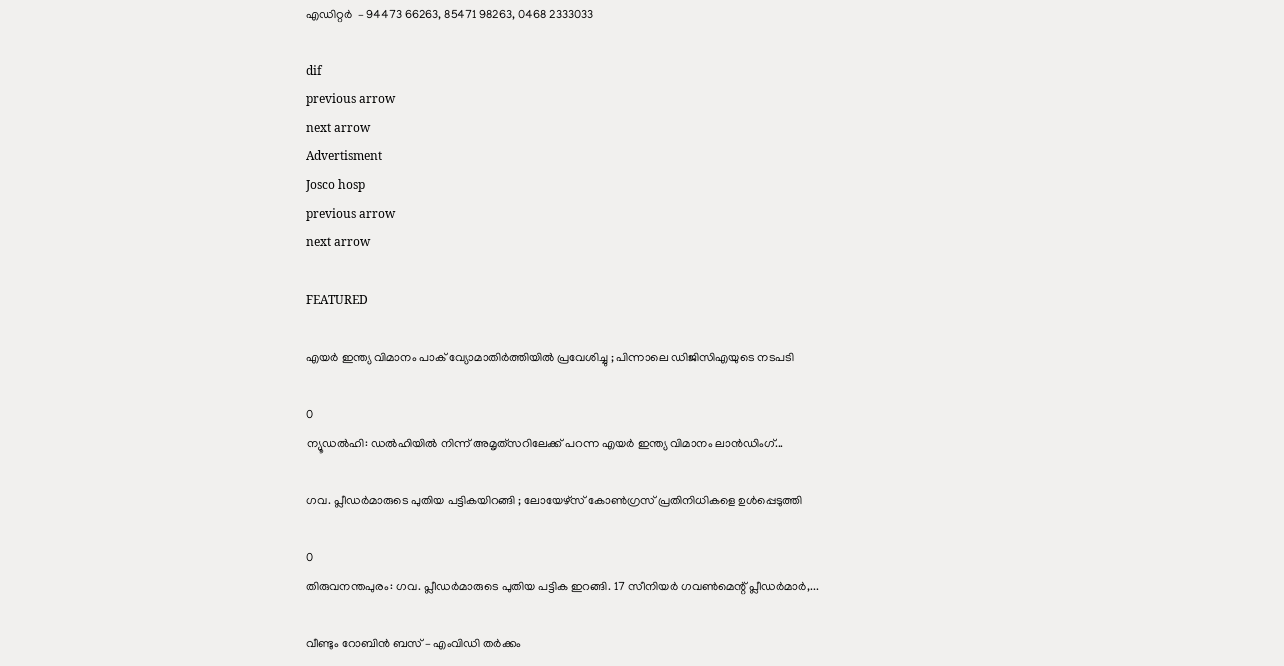എഡിറ്റര്‍  – 94473 66263, 85471 98263, 0468 2333033

dif
previous arrow
next arrow
Advertisment
Josco hosp
previous arrow
next arrow

FEATURED

എയർ ഇന്ത്യ വിമാനം പാക് വ്യോമാതിർത്തിയിൽ പ്രവേശിച്ചു ; പിന്നാലെ ഡിജിസിഎയുടെ നടപടി

0
ന്യൂഡൽഹി: ഡൽഹിയിൽ നിന്ന് അമൃത്‌സറിലേക്ക് പറന്ന എയർ ഇന്ത്യ വിമാനം ലാൻഡിംഗ്...

ഗവ. പ്ലീഡർമാരുടെ പുതിയ പട്ടികയിറങ്ങി ; ലോയേഴ്സ് കോൺഗ്രസ് പ്രതിനിധികളെ ഉൾപ്പെടുത്തി

0
തിരുവനന്തപുരം: ഗവ. പ്ലീഡർമാരുടെ പുതിയ പട്ടിക ഇറങ്ങി. 17 സീനിയർ ഗവൺമെന്റ് പ്ലീഡർമാർ,...

വീണ്ടും റോബിൻ ബസ് – എംവി‍ഡി തർക്കം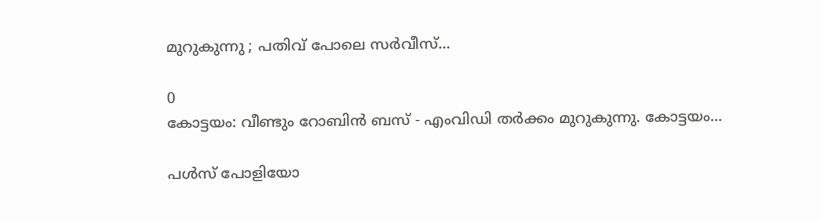മുറുകുന്നു ; പതിവ് പോലെ സർവീസ്...

0
കോട്ടയം: വീണ്ടും റോബിൻ ബസ് - എംവി‍ഡി തർക്കം മുറുകുന്നു. കോട്ടയം...

പൾസ് പോളിയോ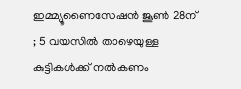ഇമ്മ്യൂണൈസേഷൻ ജൂൺ 28ന് ; 5 വയസിൽ താഴെയുള്ള കുട്ടികൾക്ക് നൽകണം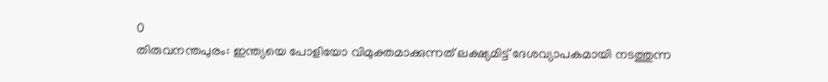0
തിരുവനന്തപുരം: ഇന്ത്യയെ പോളിയോ വിമുക്തമാക്കുന്നത് ലക്ഷ്യമിട്ട് ദേശവ്യാപകമായി നടത്തുന്ന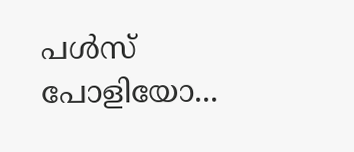പൾസ് പോളിയോ...